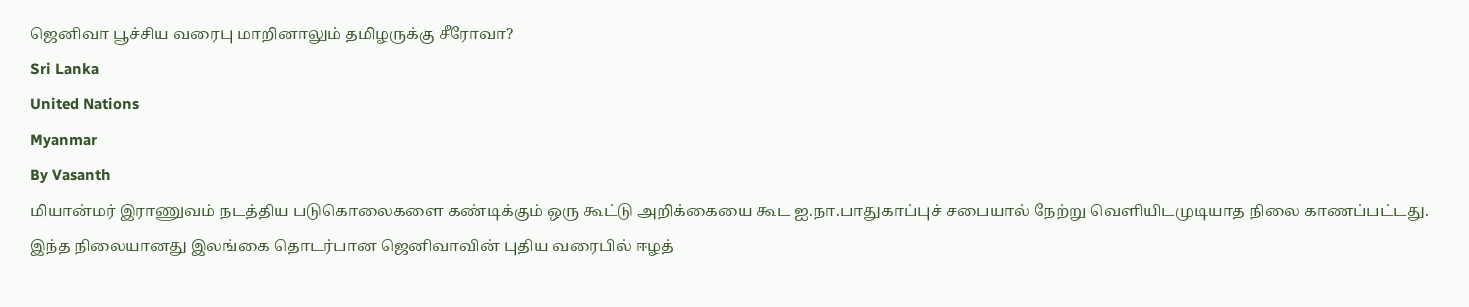ஜெனிவா பூச்சிய வரைபு மாறினாலும் தமிழருக்கு சீரோவா?
Sri Lanka
United Nations
Myanmar
By Vasanth
மியான்மர் இராணுவம் நடத்திய படுகொலைகளை கண்டிக்கும் ஒரு கூட்டு அறிக்கையை கூட ஐ.நா.பாதுகாப்புச் சபையால் நேற்று வெளியிடமுடியாத நிலை காணப்பட்டது.
இந்த நிலையானது இலங்கை தொடர்பான ஜெனிவாவின் புதிய வரைபில் ஈழத்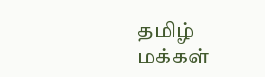தமிழ் மக்கள்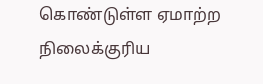கொண்டுள்ள ஏமாற்ற நிலைக்குரிய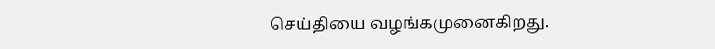செய்தியை வழங்கமுனைகிறது.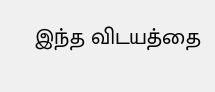இந்த விடயத்தை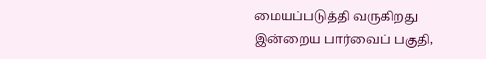மையப்படுத்தி வருகிறது இன்றைய பார்வைப் பகுதி,